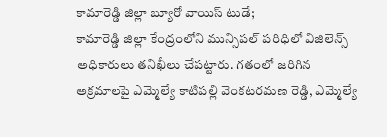కామారెడ్డి జిల్లా బ్యూరో వాయిస్ టుడే;
కామారెడ్డి జిల్లా కేంద్రంలోని మున్సిపల్ పరిధిలో విజిలెన్స్ అధికారులు తనిఖీలు చేపట్టారు. గతంలో జరిగిన అక్రమాలపై ఎమ్మెల్యే కాటిపల్లి వెంకటరమణ రెడ్డి, ఎమ్మెల్యే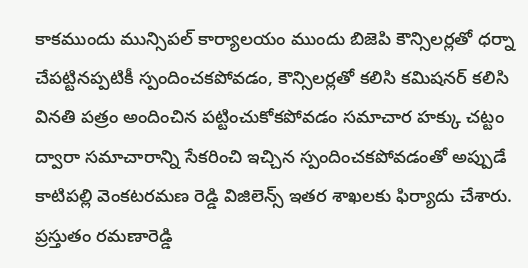కాకముందు మున్సిపల్ కార్యాలయం ముందు బిజెపి కౌన్సిలర్లతో ధర్నా చేపట్టినప్పటికీ స్పందించకపోవడం, కౌన్సిలర్లతో కలిసి కమిషనర్ కలిసి వినతి పత్రం అందించిన పట్టించుకోకపోవడం సమాచార హక్కు చట్టం ద్వారా సమాచారాన్ని సేకరించి ఇచ్చిన స్పందించకపోవడంతో అప్పుడే కాటిపల్లి వెంకటరమణ రెడ్డి విజిలెన్స్ ఇతర శాఖలకు ఫిర్యాదు చేశారు. ప్రస్తుతం రమణారెడ్డి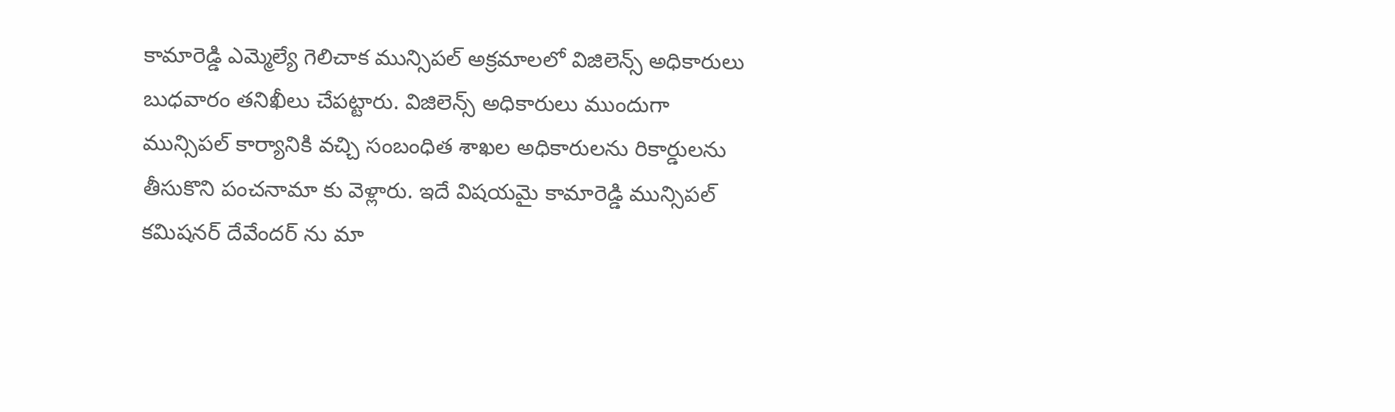కామారెడ్డి ఎమ్మెల్యే గెలిచాక మున్సిపల్ అక్రమాలలో విజిలెన్స్ అధికారులు బుధవారం తనిఖీలు చేపట్టారు. విజిలెన్స్ అధికారులు ముందుగా మున్సిపల్ కార్యానికి వచ్చి సంబంధిత శాఖల అధికారులను రికార్డులను తీసుకొని పంచనామా కు వెళ్లారు. ఇదే విషయమై కామారెడ్డి మున్సిపల్ కమిషనర్ దేవేందర్ ను మా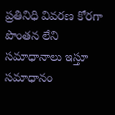ప్రతినిధి వివరణ కోరగా పొంతన లేని సమాధానాలు ఇస్తూ సమాధానం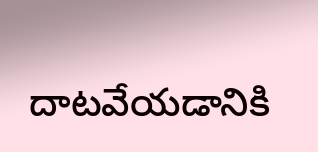దాటవేయడానికి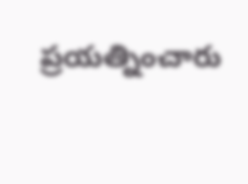ప్రయత్నించారు